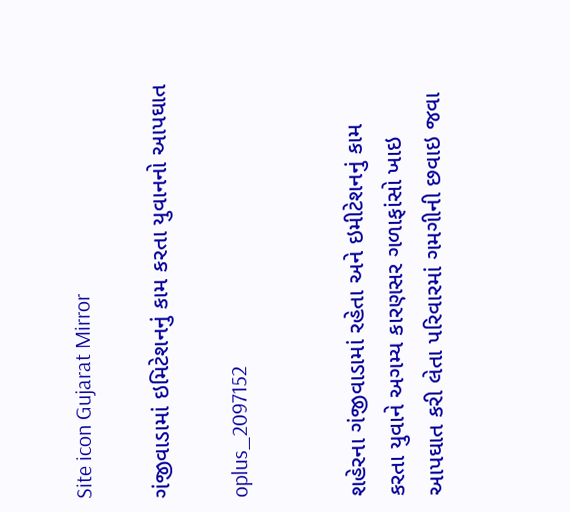Site icon Gujarat Mirror

ગંજીવાડામાં ઇમિટેશનનું કામ કરતા યુવાનનો આપઘાત

oplus_2097152


શહેરના ગંજીવાડામાં રહેતા અને ઇમીટેશનનું કામ કરતા યુવાને અગમ્ય કારણસર ગળાફાંસો ખાઇ આપઘાત કરી લેતા પરિવારમાં ગમગીની છવાઇ જવા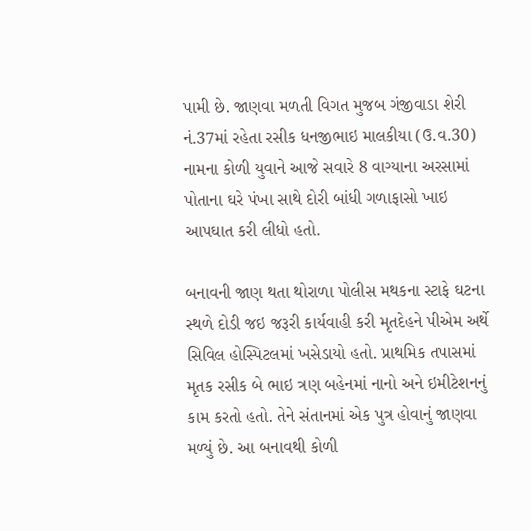પામી છે. જાણવા મળતી વિગત મુજબ ગંજીવાડા શેરી નં.37માં રહેતા રસીક ધનજીભાઇ માલકીયા (ઉ.વ.30) નામના કોળી યુવાને આજે સવારે 8 વાગ્યાના અરસામાં પોતાના ઘરે પંખા સાથે દોરી બાંધી ગળાફાસો ખાઇ આપઘાત કરી લીધો હતો.

બનાવની જાણ થતા થોરાળા પોલીસ મથકના સ્ટાફે ઘટના સ્થળે દોડી જઇ જરૂરી કાર્યવાહી કરી મૃતદેહને પીએમ અર્થે સિવિલ હોસ્પિટલમાં ખસેડાયો હતો. પ્રાથમિક તપાસમાં મૃતક રસીક બે ભાઇ ત્રણ બહેનમાં નાનો અને ઇમીટેશનનું કામ કરતો હતો. તેને સંતાનમાં એક પુત્ર હોવાનું જાણવા મળ્યું છે. આ બનાવથી કોળી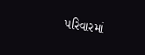પરિવારમાં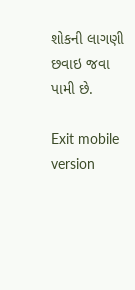શોકની લાગણી છવાઇ જવા પામી છે.

Exit mobile version